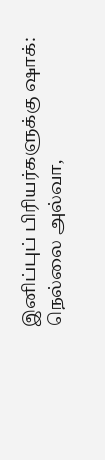இனிப்புப் பிரியர்களுக்கு ஷாக்: நெல்லை அல்வா,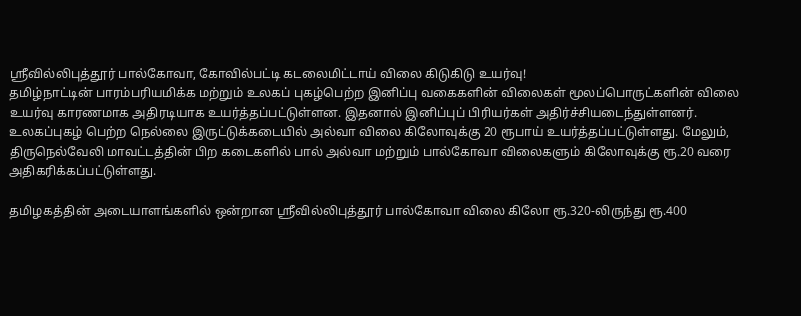ஸ்ரீவில்லிபுத்தூர் பால்கோவா, கோவில்பட்டி கடலைமிட்டாய் விலை கிடுகிடு உயர்வு!
தமிழ்நாட்டின் பாரம்பரியமிக்க மற்றும் உலகப் புகழ்பெற்ற இனிப்பு வகைகளின் விலைகள் மூலப்பொருட்களின் விலை உயர்வு காரணமாக அதிரடியாக உயர்த்தப்பட்டுள்ளன. இதனால் இனிப்புப் பிரியர்கள் அதிர்ச்சியடைந்துள்ளனர்.
உலகப்புகழ் பெற்ற நெல்லை இருட்டுக்கடையில் அல்வா விலை கிலோவுக்கு 20 ரூபாய் உயர்த்தப்பட்டுள்ளது. மேலும், திருநெல்வேலி மாவட்டத்தின் பிற கடைகளில் பால் அல்வா மற்றும் பால்கோவா விலைகளும் கிலோவுக்கு ரூ.20 வரை அதிகரிக்கப்பட்டுள்ளது.

தமிழகத்தின் அடையாளங்களில் ஒன்றான ஸ்ரீவில்லிபுத்தூர் பால்கோவா விலை கிலோ ரூ.320-லிருந்து ரூ.400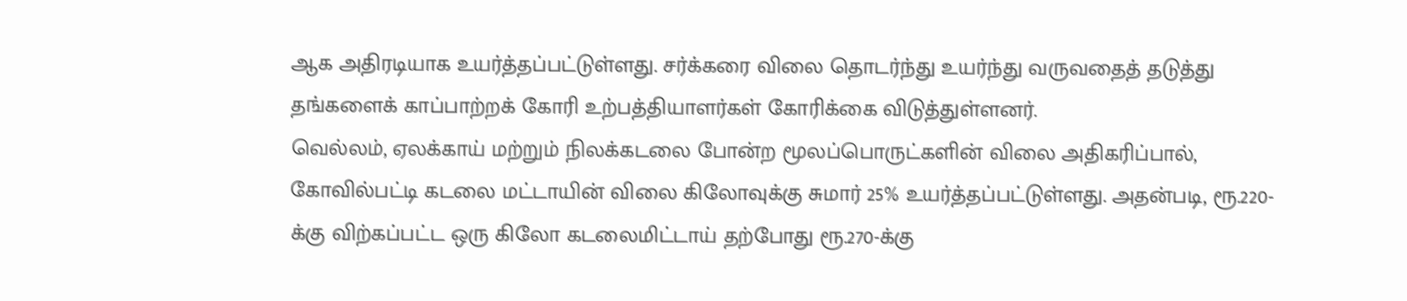ஆக அதிரடியாக உயர்த்தப்பட்டுள்ளது. சர்க்கரை விலை தொடர்ந்து உயர்ந்து வருவதைத் தடுத்து தங்களைக் காப்பாற்றக் கோரி உற்பத்தியாளர்கள் கோரிக்கை விடுத்துள்ளனர்.
வெல்லம், ஏலக்காய் மற்றும் நிலக்கடலை போன்ற மூலப்பொருட்களின் விலை அதிகரிப்பால், கோவில்பட்டி கடலை மட்டாயின் விலை கிலோவுக்கு சுமார் 25% உயர்த்தப்பட்டுள்ளது. அதன்படி, ரூ.220-க்கு விற்கப்பட்ட ஒரு கிலோ கடலைமிட்டாய் தற்போது ரூ.270-க்கு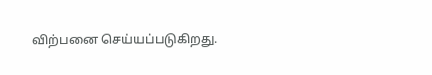விற்பனை செய்யப்படுகிறது.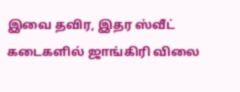இவை தவிர, இதர ஸ்வீட் கடைகளில் ஜாங்கிரி விலை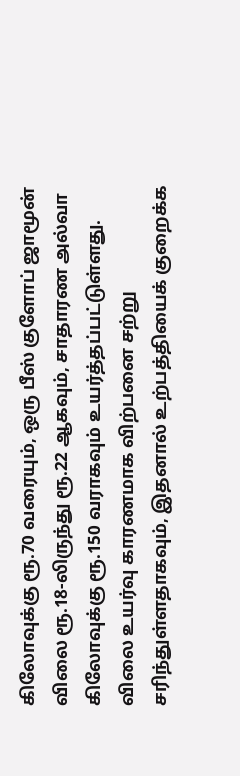கிலோவுக்கு ரூ.70 வரையும், ஒரு பீஸ் குளோப் ஜாமூன் விலை ரூ.18-லிருந்து ரூ.22 ஆகவும், சாதாரண அல்வா கிலோவுக்கு ரூ.150 வராகவும் உயர்த்தப்பட்டுள்ளது. விலை உயர்வு காரணமாக விற்பனை சற்று சரிந்துள்ளதாகவும், இதனால் உற்பத்தியைக் குறைக்க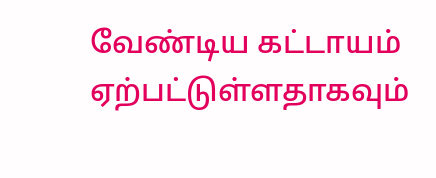வேண்டிய கட்டாயம் ஏற்பட்டுள்ளதாகவும்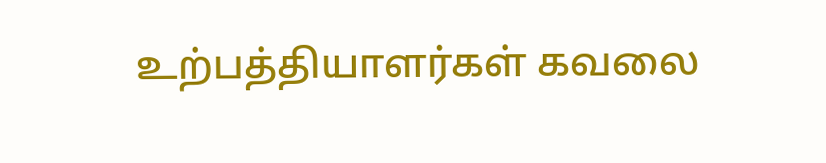உற்பத்தியாளர்கள் கவலை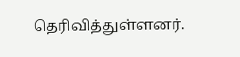தெரிவித்துள்ளனர்.